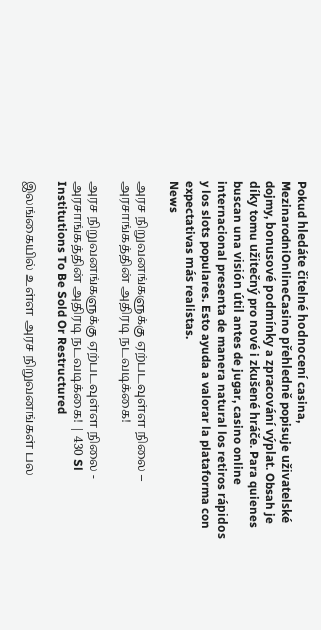Pokud hledáte čitelné hodnocení casina, MezinarodniOnlineCasino přehledně popisuje uživatelské dojmy, bonusové podmínky a zpracování výplat. Obsah je díky tomu užitečný pro nové i zkušené hráče. Para quienes buscan una visión útil antes de jugar, casino online internacional presenta de manera natural los retiros rápidos y los slots populares. Esto ayuda a valorar la plataforma con expectativas más realistas.
News

அரச நிறுவனங்களுக்கு ஏற்படவுள்ள நிலை – அரசாங்கத்தின் அதிரடி நடவடிக்கை!

அரச நிறுவனங்களுக்கு ஏற்படவுள்ள நிலை - அரசாங்கத்தின் அதிரடி நடவடிக்கை! | 430 Sl Institutions To Be Sold Or Restructured

இலங்கையில் உள்ள அரச நிறுவனங்கள் பல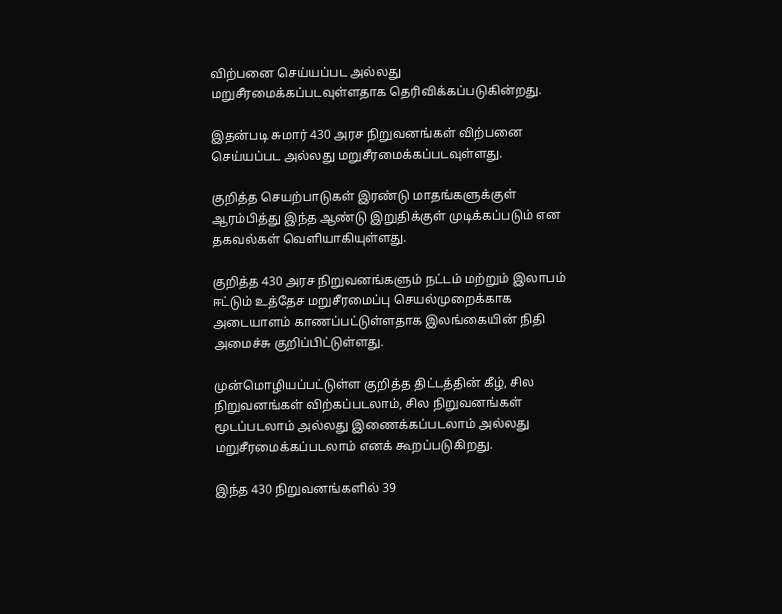விற்பனை செய்யப்பட அல்லது மறுசீரமைக்கப்படவுள்ளதாக தெரிவிக்கப்படுகின்றது.

இதன்படி சுமார் 430 அரச நிறுவனங்கள் விற்பனை செய்யப்பட அல்லது மறுசீரமைக்கப்படவுள்ளது.

குறித்த செயற்பாடுகள் இரண்டு மாதங்களுக்குள் ஆரம்பித்து இந்த ஆண்டு இறுதிக்குள் முடிக்கப்படும் என தகவல்கள் வெளியாகியுள்ளது.

குறித்த 430 அரச நிறுவனங்களும் நட்டம் மற்றும் இலாபம் ஈட்டும் உத்தேச மறுசீரமைப்பு செயல்முறைக்காக அடையாளம் காணப்பட்டுள்ளதாக இலங்கையின் நிதி அமைச்சு குறிப்பிட்டுள்ளது.

முன்மொழியப்பட்டுள்ள குறித்த திட்டத்தின் கீழ், சில நிறுவனங்கள் விற்கப்படலாம், சில நிறுவனங்கள் மூடப்படலாம் அல்லது இணைக்கப்படலாம் அல்லது மறுசீரமைக்கப்படலாம் எனக் கூறப்படுகிறது.

இந்த 430 நிறுவனங்களில் 39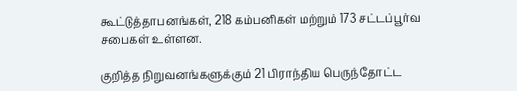கூட்டுத்தாபனங்கள், 218 கம்பனிகள் மற்றும் 173 சட்டப்பூர்வ சபைகள் உள்ளன.

குறித்த நிறுவனங்களுக்கும் 21 பிராந்திய பெருந்தோட்ட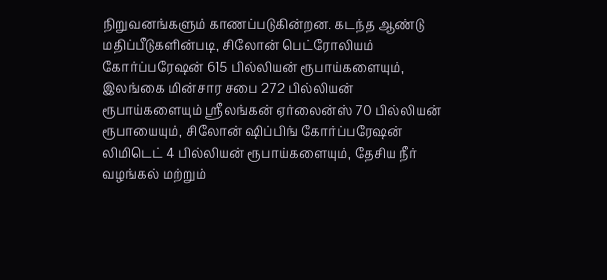நிறுவனங்களும் காணப்படுகின்றன. கடந்த ஆண்டு மதிப்பீடுகளின்படி, சிலோன் பெட்ரோலியம் கோர்ப்பரேஷன் 615 பில்லியன் ரூபாய்களையும், இலங்கை மின்சார சபை 272 பில்லியன் ரூபாய்களையும் ஸ்ரீலங்கன் ஏர்லைன்ஸ் 70 பில்லியன் ரூபாயையும், சிலோன் ஷிப்பிங் கோர்ப்பரேஷன் லிமிடெட் 4 பில்லியன் ரூபாய்களையும், தேசிய நீர் வழங்கல் மற்றும்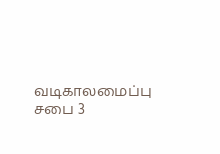வடிகாலமைப்பு சபை 3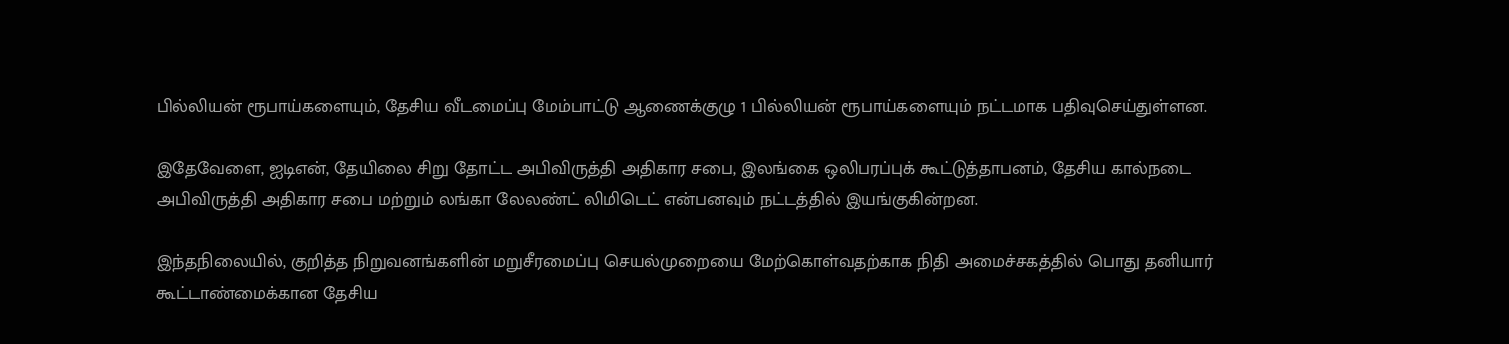பில்லியன் ரூபாய்களையும், தேசிய வீடமைப்பு மேம்பாட்டு ஆணைக்குழு 1 பில்லியன் ரூபாய்களையும் நட்டமாக பதிவுசெய்துள்ளன.

இதேவேளை, ஐடிஎன், தேயிலை சிறு தோட்ட அபிவிருத்தி அதிகார சபை, இலங்கை ஒலிபரப்புக் கூட்டுத்தாபனம், தேசிய கால்நடை அபிவிருத்தி அதிகார சபை மற்றும் லங்கா லேலண்ட் லிமிடெட் என்பனவும் நட்டத்தில் இயங்குகின்றன.

இந்தநிலையில், குறித்த நிறுவனங்களின் மறுசீரமைப்பு செயல்முறையை மேற்கொள்வதற்காக நிதி அமைச்சகத்தில் பொது தனியார் கூட்டாண்மைக்கான தேசிய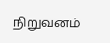நிறுவனம்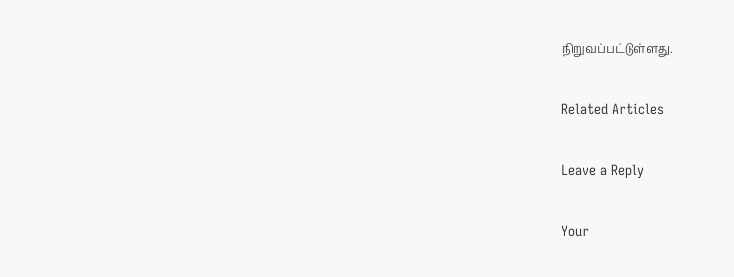நிறுவப்பட்டுள்ளது.

Related Articles

Leave a Reply

Your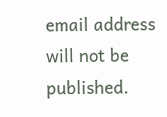email address will not be published.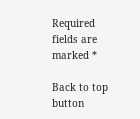Required fields are marked *

Back to top button